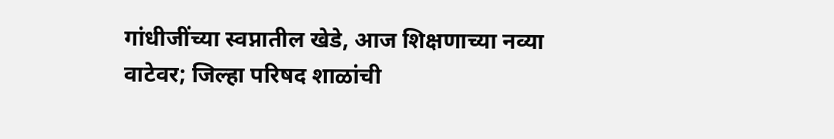गांधीजींच्या स्वप्नातील खेडे, आज शिक्षणाच्या नव्या वाटेवर; जिल्हा परिषद शाळांची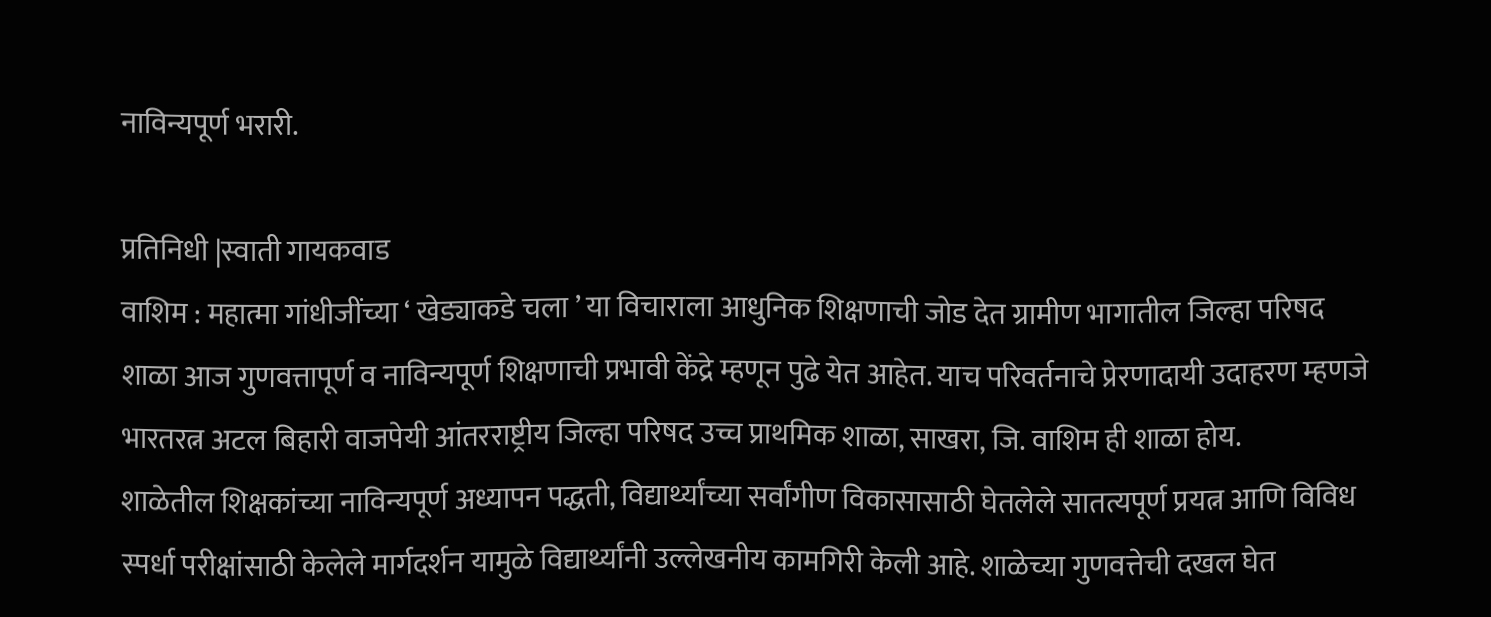नाविन्यपूर्ण भरारी.

प्रतिनिधी |स्वाती गायकवाड
वाशिम : महात्मा गांधीजींच्या ‘ खेड्याकडे चला ’ या विचाराला आधुनिक शिक्षणाची जोड देत ग्रामीण भागातील जिल्हा परिषद शाळा आज गुणवत्तापूर्ण व नाविन्यपूर्ण शिक्षणाची प्रभावी केंद्रे म्हणून पुढे येत आहेत. याच परिवर्तनाचे प्रेरणादायी उदाहरण म्हणजे भारतरत्न अटल बिहारी वाजपेयी आंतरराष्ट्रीय जिल्हा परिषद उच्च प्राथमिक शाळा, साखरा, जि. वाशिम ही शाळा होय.
शाळेतील शिक्षकांच्या नाविन्यपूर्ण अध्यापन पद्धती, विद्यार्थ्यांच्या सर्वांगीण विकासासाठी घेतलेले सातत्यपूर्ण प्रयत्न आणि विविध स्पर्धा परीक्षांसाठी केलेले मार्गदर्शन यामुळे विद्यार्थ्यांनी उल्लेखनीय कामगिरी केली आहे. शाळेच्या गुणवत्तेची दखल घेत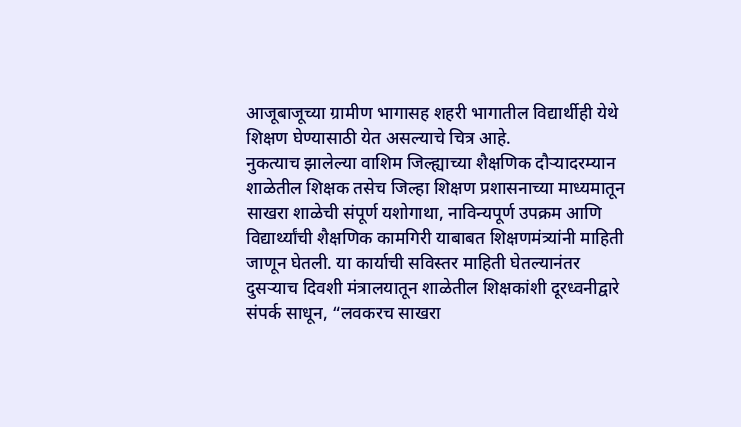आजूबाजूच्या ग्रामीण भागासह शहरी भागातील विद्यार्थीही येथे शिक्षण घेण्यासाठी येत असल्याचे चित्र आहे.
नुकत्याच झालेल्या वाशिम जिल्ह्याच्या शैक्षणिक दौऱ्यादरम्यान शाळेतील शिक्षक तसेच जिल्हा शिक्षण प्रशासनाच्या माध्यमातून साखरा शाळेची संपूर्ण यशोगाथा, नाविन्यपूर्ण उपक्रम आणि विद्यार्थ्यांची शैक्षणिक कामगिरी याबाबत शिक्षणमंत्र्यांनी माहिती जाणून घेतली. या कार्याची सविस्तर माहिती घेतल्यानंतर दुसऱ्याच दिवशी मंत्रालयातून शाळेतील शिक्षकांशी दूरध्वनीद्वारे संपर्क साधून, “लवकरच साखरा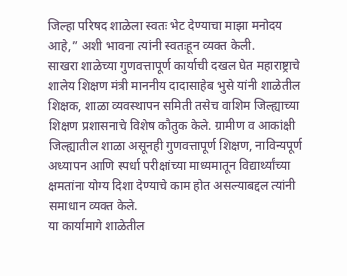जिल्हा परिषद शाळेला स्वतः भेट देण्याचा माझा मनोदय आहे,” अशी भावना त्यांनी स्वतःहून व्यक्त केली.
साखरा शाळेच्या गुणवत्तापूर्ण कार्याची दखल घेत महाराष्ट्राचे शालेय शिक्षण मंत्री माननीय दादासाहेब भुसे यांनी शाळेतील शिक्षक, शाळा व्यवस्थापन समिती तसेच वाशिम जिल्ह्याच्या शिक्षण प्रशासनाचे विशेष कौतुक केले. ग्रामीण व आकांक्षी जिल्ह्यातील शाळा असूनही गुणवत्तापूर्ण शिक्षण, नाविन्यपूर्ण अध्यापन आणि स्पर्धा परीक्षांच्या माध्यमातून विद्यार्थ्यांच्या क्षमतांना योग्य दिशा देण्याचे काम होत असल्याबद्दल त्यांनी समाधान व्यक्त केले.
या कार्यामागे शाळेतील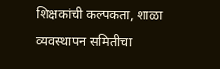शिक्षकांची कल्पकता, शाळा व्यवस्थापन समितीचा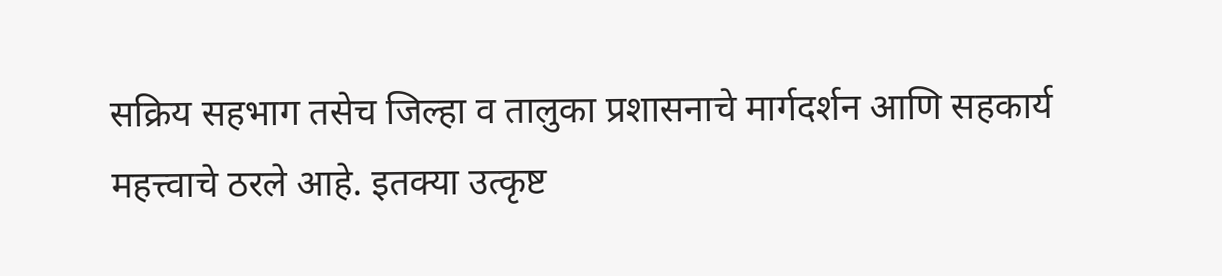सक्रिय सहभाग तसेच जिल्हा व तालुका प्रशासनाचे मार्गदर्शन आणि सहकार्य महत्त्वाचे ठरले आहे. इतक्या उत्कृष्ट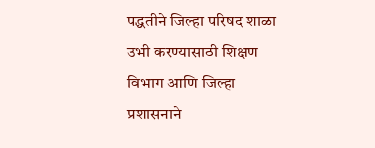पद्धतीने जिल्हा परिषद शाळा उभी करण्यासाठी शिक्षण विभाग आणि जिल्हा प्रशासनाने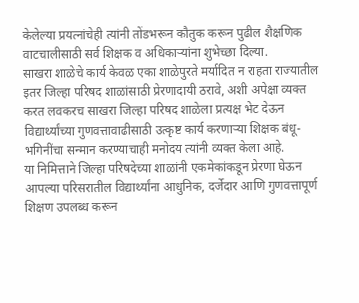केलेल्या प्रयत्नांचेही त्यांनी तोंडभरून कौतुक करून पुढील शैक्षणिक वाटचालीसाठी सर्व शिक्षक व अधिकाऱ्यांना शुभेच्छा दिल्या.
साखरा शाळेचे कार्य केवळ एका शाळेपुरते मर्यादित न राहता राज्यातील इतर जिल्हा परिषद शाळांसाठी प्रेरणादायी ठरावे, अशी अपेक्षा व्यक्त करत लवकरच साखरा जिल्हा परिषद शाळेला प्रत्यक्ष भेट देऊन विद्यार्थ्यांच्या गुणवत्तावाढीसाठी उत्कृष्ट कार्य करणाऱ्या शिक्षक बंधू-भगिनींचा सन्मान करण्याचाही मनोदय त्यांनी व्यक्त केला आहे.
या निमित्ताने जिल्हा परिषदेच्या शाळांनी एकमेकांकडून प्रेरणा घेऊन आपल्या परिसरातील विद्यार्थ्यांना आधुनिक, दर्जेदार आणि गुणवत्तापूर्ण शिक्षण उपलब्ध करून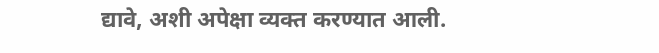द्यावे, अशी अपेक्षा व्यक्त करण्यात आली.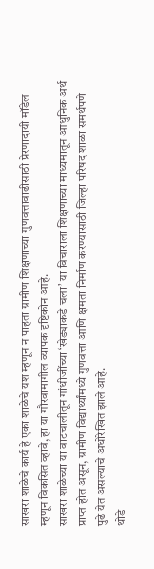साखरा शाळेचे कार्य हे एका शाळेचे यश म्हणून न पाहता ग्रामीण शिक्षणाच्या गुणवत्तावाढीसाठी प्रेरणादायी मॉडेल म्हणून विकसित व्हावे, हा या गौरवामागील व्यापक दृष्टिकोन आहे.
साखरा शाळेच्या या वाटचालीतून गांधीजींच्या ‘खेड्याकडे चला’ या विचाराला शिक्षणाच्या माध्यमातून आधुनिक अर्थ प्राप्त होत असून, ग्रामीण विद्यार्थ्यांमध्ये गुणवत्ता आणि क्षमता निर्माण करण्यासाठी जिल्हा परिषद शाळा समर्थपणे पुढे येत असल्याचे अधोरेखित झाले आहे.
थोडे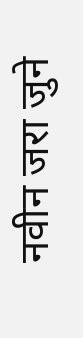नवीन जरा जुने